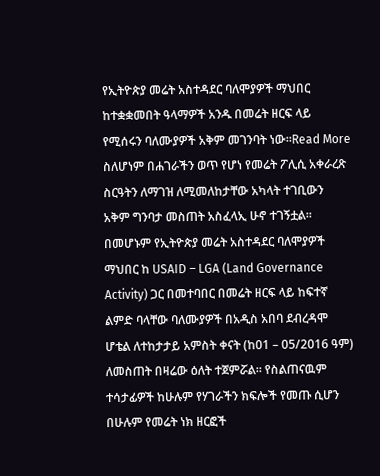የኢትዮጵያ መሬት አስተዳደር ባለሞያዎች ማህበር ከተቋቋመበት ዓላማዎች አንዱ በመሬት ዘርፍ ላይ የሚሰሩን ባለሙያዎች አቅም መገንባት ነው።Read More
ስለሆነም በሐገራችን ወጥ የሆነ የመሬት ፖሊሲ አቀራረጽ ስርዓትን ለማገዝ ለሚመለከታቸው አካላት ተገቢውን አቅም ግንባታ መስጠት አስፈላኢ ሁኖ ተገኝቷል። በመሆኑም የኢትዮጵያ መሬት አስተዳደር ባለሞያዎች ማህበር ከ USAID – LGA (Land Governance Activity) ጋር በመተባበር በመሬት ዘርፍ ላይ ከፍተኛ ልምድ ባላቸው ባለሙያዎች በአዲስ አበባ ደብረዳሞ ሆቴል ለተከታታይ አምስት ቀናት (ከ01 – 05/2016 ዓም) ለመስጠት በዛሬው ዕለት ተጀምሯል። የስልጠናዉም ተሳታፊዎች ከሁሉም የሃገራችን ክፍሎች የመጡ ሲሆን በሁሉም የመሬት ነክ ዘርፎች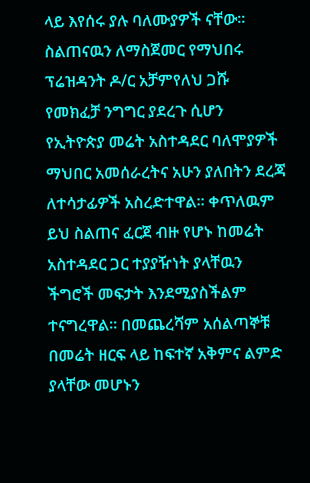ላይ እየሰሩ ያሉ ባለሙያዎች ናቸው።
ስልጠናዉን ለማስጀመር የማህበሩ ፕሬዝዳንት ዶ/ር አቻምየለህ ጋሹ የመክፈቻ ንግግር ያደረጉ ሲሆን የኢትዮጵያ መሬት አስተዳደር ባለሞያዎች ማህበር አመሰራረትና አሁን ያለበትን ደረጃ ለተሳታፊዎች አስረድተዋል። ቀጥለዉም ይህ ስልጠና ፈርጀ ብዙ የሆኑ ከመሬት አስተዳደር ጋር ተያያዥነት ያላቸዉን ችግሮች መፍታት እንደሚያስችልም ተናግረዋል። በመጨረሻም አሰልጣኞቹ በመሬት ዘርፍ ላይ ከፍተኛ አቅምና ልምድ ያላቸው መሆኑን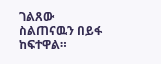ገልጸው ስልጠናዉን በይፋ ከፍተዋል።